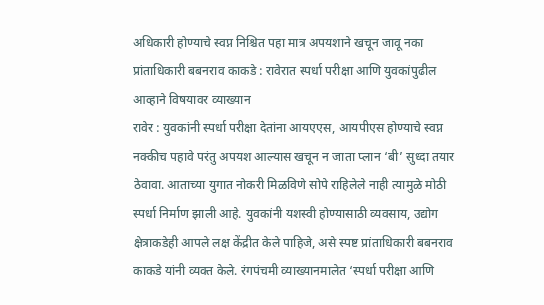अधिकारी होण्याचे स्वप्न निश्चित पहा मात्र अपयशाने खचून जावू नका
प्रांताधिकारी बबनराव काकडे : रावेरात स्पर्धा परीक्षा आणि युवकांपुढील आव्हाने विषयावर व्याख्यान
रावेर : युवकांनी स्पर्धा परीक्षा देतांना आयएएस, आयपीएस होण्याचे स्वप्न नक्कीच पहावे परंतु अपयश आल्यास खचून न जाता प्लान ‘बी’ सुध्दा तयार ठेवावा. आताच्या युगात नोकरी मिळविणे सोपे राहिलेले नाही त्यामुळे मोठी स्पर्धा निर्माण झाली आहे. युवकांनी यशस्वी होण्यासाठी व्यवसाय, उद्योग क्षेत्राकडेही आपले लक्ष केंद्रीत केले पाहिजे, असे स्पष्ट प्रांताधिकारी बबनराव काकडे यांनी व्यक्त केले. रंगपंचमी व्याख्यानमालेत ‘स्पर्धा परीक्षा आणि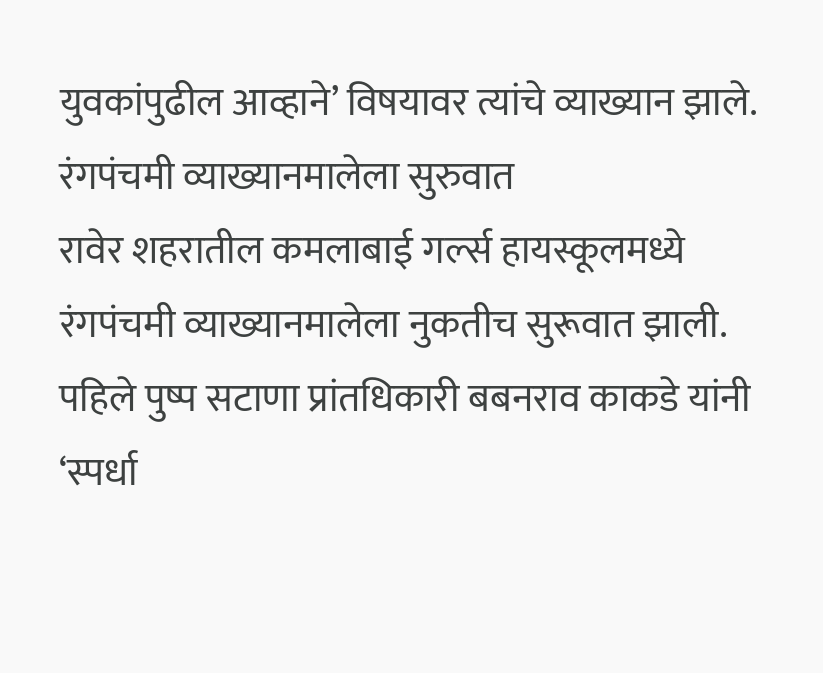युवकांपुढील आव्हाने’ विषयावर त्यांचे व्याख्यान झाले.
रंगपंचमी व्याख्यानमालेला सुरुवात
रावेर शहरातील कमलाबाई गर्ल्स हायस्कूलमध्ये रंगपंचमी व्याख्यानमालेला नुकतीच सुरूवात झाली. पहिले पुष्प सटाणा प्रांतधिकारी बबनराव काकडे यांनी ‘स्पर्धा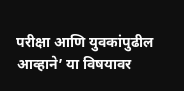परीक्षा आणि युवकांपुढील आव्हाने’ या विषयावर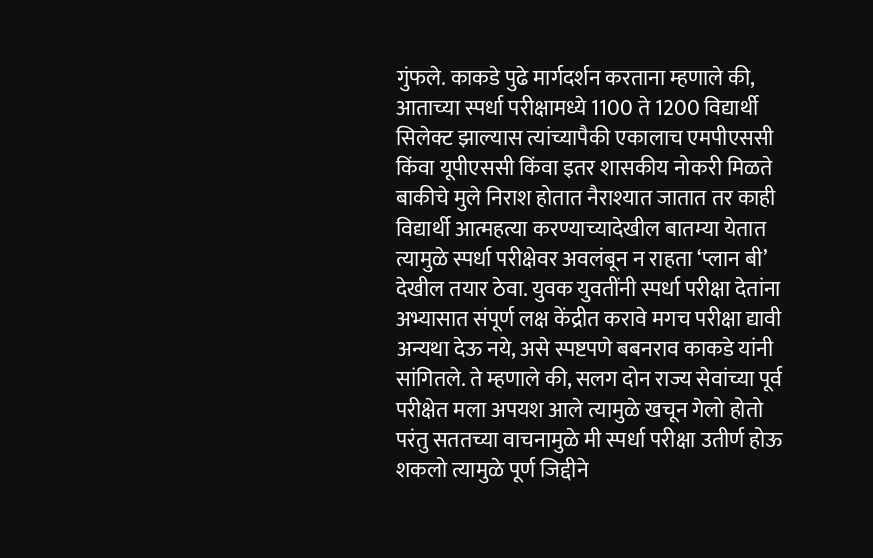गुंफले. काकडे पुढे मार्गदर्शन करताना म्हणाले की, आताच्या स्पर्धा परीक्षामध्ये 1100 ते 1200 विद्यार्थी सिलेक्ट झाल्यास त्यांच्यापैकी एकालाच एमपीएससी किंवा यूपीएससी किंवा इतर शासकीय नोकरी मिळते बाकीचे मुले निराश होतात नैराश्यात जातात तर काही विद्यार्थी आत्महत्या करण्याच्यादेखील बातम्या येतात त्यामुळे स्पर्धा परीक्षेवर अवलंबून न राहता ‘प्लान बी’ देखील तयार ठेवा. युवक युवतींनी स्पर्धा परीक्षा देतांना अभ्यासात संपूर्ण लक्ष केंद्रीत करावे मगच परीक्षा द्यावी अन्यथा देऊ नये, असे स्पष्टपणे बबनराव काकडे यांनी सांगितले. ते म्हणाले की, सलग दोन राज्य सेवांच्या पूर्व परीक्षेत मला अपयश आले त्यामुळे खचून गेलो होतो परंतु सततच्या वाचनामुळे मी स्पर्धा परीक्षा उतीर्ण होऊ शकलो त्यामुळे पूर्ण जिद्दीने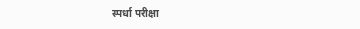स्पर्धा परीक्षा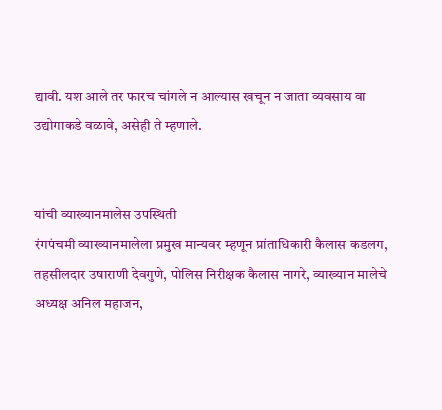द्यावी. यश आले तर फारच चांगले न आल्यास खचून न जाता व्यवसाय वा उद्योगाकडे वळावे, असेही ते म्हणाले.


यांची व्याख्यानमालेस उपस्थिती
रंगपंचमी व्याख्यानमालेला प्रमुख मान्यवर म्हणून प्रांताधिकारी कैलास कडलग, तहसीलदार उषाराणी देवगुणे, पोलिस निरीक्षक कैलास नागरे, व्याख्यान मालेचे अध्यक्ष अनिल महाजन,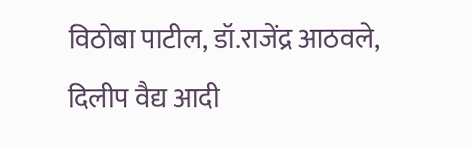विठोबा पाटील, डॉ.राजेंद्र आठवले, दिलीप वैद्य आदी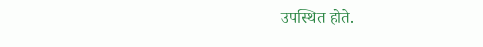उपस्थित होते.